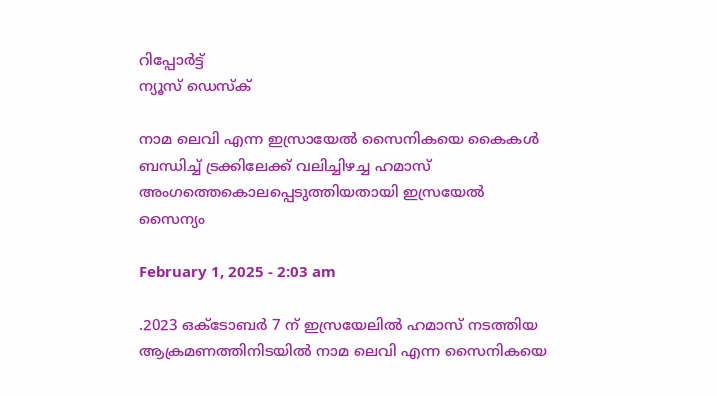റിപ്പോര്‍ട്ട്
ന്യൂസ് ഡെസ്ക്

നാമ ലെവി എന്ന ഇസ്രായേൽ സൈനികയെ കൈകള്‍ ബന്ധിച്ച്‌ ട്രക്കിലേക്ക് വലിച്ചിഴച്ച ഹമാസ് അംഗത്തെകൊലപ്പെടുത്തിയതായി ഇസ്രയേല്‍ സൈന്യം

February 1, 2025 - 2:03 am

.2023 ഒക്ടോബർ 7 ന് ഇസ്രയേലില്‍ ഹമാസ് നടത്തിയ ആക്രമണത്തിനിടയില്‍ നാമ ലെവി എന്ന സൈനികയെ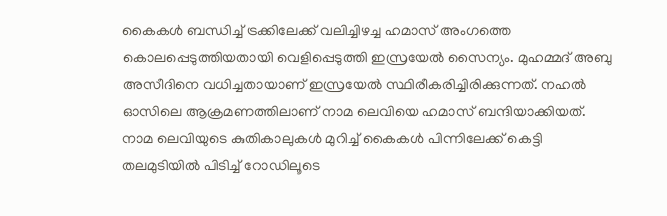കൈകള്‍ ബന്ധിച്ച്‌ ട്രക്കിലേക്ക് വലിച്ചിഴച്ച ഹമാസ് അംഗത്തെ കൊലപ്പെടുത്തിയതായി വെളിപ്പെടുത്തി ഇസ്രയേല്‍ സൈന്യം. മുഹമ്മദ് അബു അസീദിനെ വധിച്ചതായാണ് ഇസ്രയേല്‍ സ്ഥിരീകരിച്ചിരിക്കുന്നത്. നഹല്‍ ഓസിലെ ആക്രമണത്തിലാണ് നാമ ലെവിയെ ഹമാസ് ബന്ദിയാക്കിയത്. നാമ ലെവിയുടെ കുതികാലുകള്‍ മുറിച്ച്‌ കൈകള്‍ പിന്നിലേക്ക് കെട്ടി തലമുടിയില്‍ പിടിച്ച്‌ റോഡിലൂടെ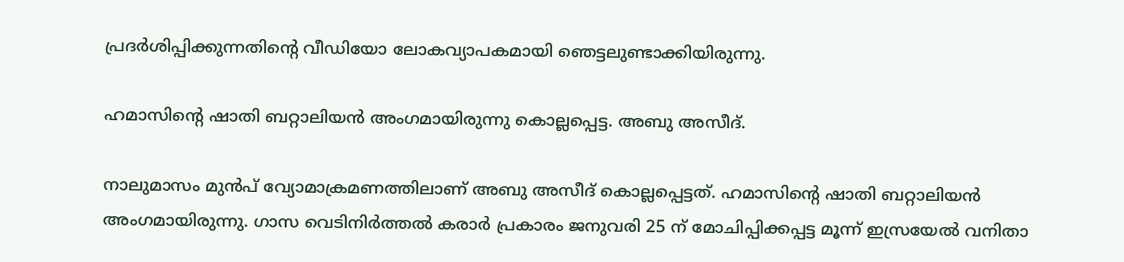പ്രദർശിപ്പിക്കുന്നതിന്റെ വീഡിയോ ലോകവ്യാപകമായി ഞെട്ടലുണ്ടാക്കിയിരുന്നു.

ഹമാസിന്‍റെ ഷാതി ബറ്റാലിയൻ അംഗമായിരുന്നു കൊല്ലപ്പെട്ട. അബു അസീദ്.

നാലുമാസം മുൻപ് വ്യോമാക്രമണത്തിലാണ് അബു അസീദ് കൊല്ലപ്പെട്ടത്. ഹമാസിന്‍റെ ഷാതി ബറ്റാലിയൻ അംഗമായിരുന്നു. ഗാസ വെടിനിർത്തല്‍ കരാർ പ്രകാരം ജനുവരി 25 ന് മോചിപ്പിക്കപ്പട്ട മൂന്ന് ഇസ്രയേല്‍ വനിതാ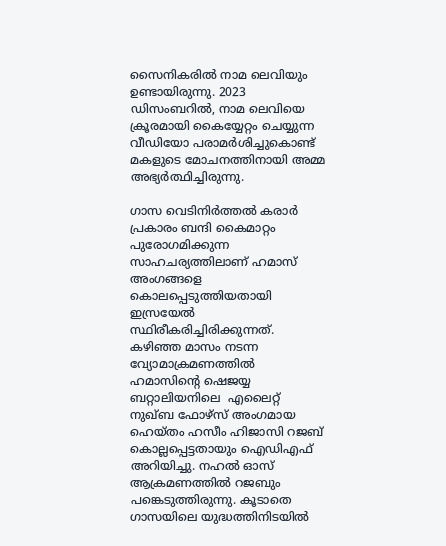സൈനികരില്‍ നാമ ലെവിയും ഉണ്ടായിരുന്നു. 2023 ഡിസംബറില്‍, നാമ ലെവിയെ ക്രൂരമായി കൈയ്യേറ്റം ചെയ്യുന്ന വീഡിയോ പരാമർശിച്ചുകൊണ്ട് മകളുടെ മോചനത്തിനായി അമ്മ അഭ്യർത്ഥിച്ചിരുന്നു.

ഗാസ വെടിനിർത്തല്‍ കരാർ പ്രകാരം ബന്ദി കൈമാറ്റം പുരോഗമിക്കുന്ന സാഹചര്യത്തിലാണ് ഹമാസ് അംഗങ്ങളെ കൊലപ്പെടുത്തിയതായി ഇസ്രയേല്‍ സ്ഥിരീകരിച്ചിരിക്കുന്നത്. കഴിഞ്ഞ മാസം നടന്ന വ്യോമാക്രമണത്തില്‍ ഹമാസിന്റെ ഷെജയ്യ ബറ്റാലിയനിലെ ‌ എലൈറ്റ് നുഖ്ബ ഫോഴ്‌സ് അംഗമായ ഹെയ്തം ഹസീം ഹിജാസി റജബ് കൊല്ലപ്പെട്ടതായും ഐഡിഎഫ് അറിയിച്ചു. നഹല്‍ ഓസ് ആക്രമണത്തില്‍ റജബും പങ്കെടുത്തിരുന്നു. കൂടാതെ ഗാസയിലെ യുദ്ധത്തിനിടയില്‍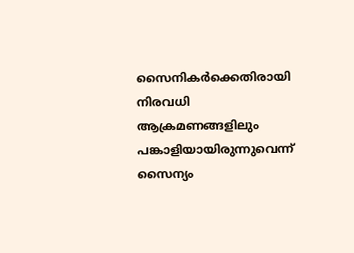സൈനികർക്കെതിരായി നിരവധി ആക്രമണങ്ങളിലും പങ്കാളിയായിരുന്നുവെന്ന് സൈന്യം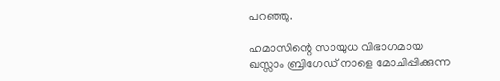പറഞ്ഞു.

ഹമാസിന്റെ സായുധ വിഭാഗമായ ഖസ്സാം ബ്രിഗേഡ് നാളെ മോചിപ്പിക്കുന്ന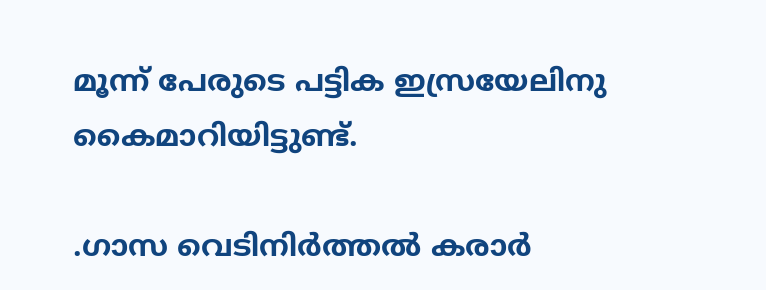മൂന്ന് പേരുടെ പട്ടിക ഇസ്രയേലിനു കൈമാറിയിട്ടുണ്ട്.

.ഗാസ വെടിനിർത്തല്‍ കരാർ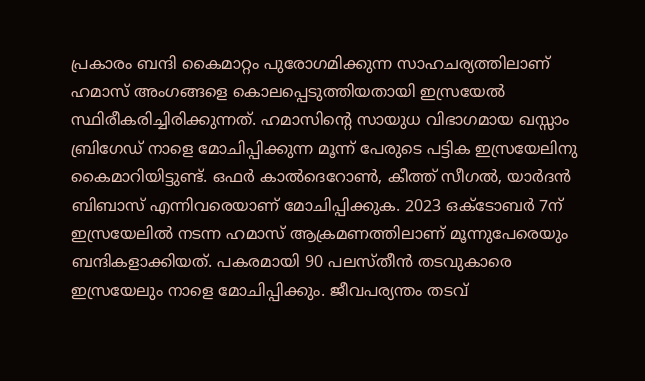പ്രകാരം ബന്ദി കൈമാറ്റം പുരോഗമിക്കുന്ന സാഹചര്യത്തിലാണ് ഹമാസ് അംഗങ്ങളെ കൊലപ്പെടുത്തിയതായി ഇസ്രയേല്‍ സ്ഥിരീകരിച്ചിരിക്കുന്നത്. ഹമാസിന്റെ സായുധ വിഭാഗമായ ഖസ്സാം ബ്രിഗേഡ് നാളെ മോചിപ്പിക്കുന്ന മൂന്ന് പേരുടെ പട്ടിക ഇസ്രയേലിനു കൈമാറിയിട്ടുണ്ട്. ഒഫർ കാല്‍ദെറോണ്‍, കീത്ത് സീഗല്‍, യാ‍ർദൻ ബിബാസ് എന്നിവരെയാണ് മോചിപ്പിക്കുക. 2023 ഒക്ടോബർ 7ന് ഇസ്രയേലില്‍ നടന്ന ഹമാസ് ആക്രമണത്തിലാണ് മൂന്നുപേരെയും ബന്ദികളാക്കിയത്. പകരമായി 90 പലസ്തീൻ തടവുകാരെ ഇസ്രയേലും നാളെ മോചിപ്പിക്കും. ജീവപര്യന്തം തടവ്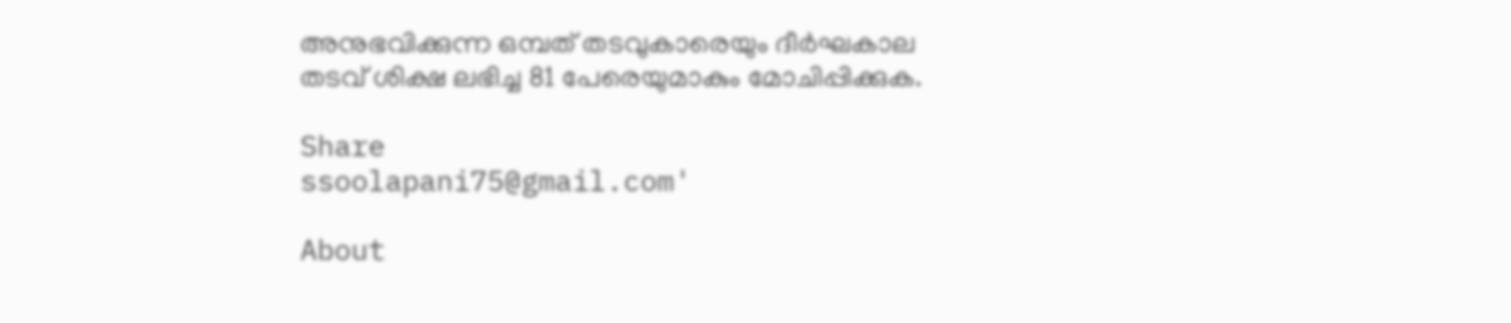അനുഭവിക്കുന്ന ഒമ്പത് തടവുകാരെയും ദീർഘകാല തടവ് ശിക്ഷ ലഭിച്ച 81 പേരെയുമാകും മോചിപ്പിക്കുക.

Share
ssoolapani75@gmail.com'

About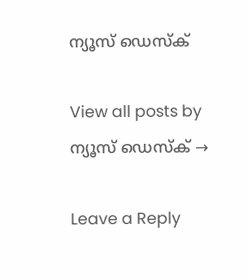ന്യൂസ് ഡെസ്ക്

View all posts by ന്യൂസ് ഡെസ്ക് →

Leave a Reply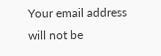Your email address will not be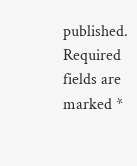published. Required fields are marked *